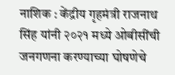नाशिक : केंद्रीय गृहमंत्री राजनाथ सिंह यांनी २०२१ मध्ये ओबीसींची जनगणना करण्याच्या घोषणेचे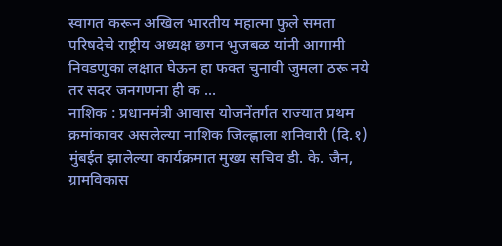स्वागत करून अखिल भारतीय महात्मा फुले समता परिषदेचे राष्ट्रीय अध्यक्ष छगन भुजबळ यांनी आगामी निवडणुका लक्षात घेऊन हा फक्त चुनावी जुमला ठरू नये तर सदर जनगणना ही क ...
नाशिक : प्रधानमंत्री आवास योजनेंतर्गत राज्यात प्रथम क्रमांकावर असलेल्या नाशिक जिल्ह्णाला शनिवारी (दि.१) मुंबईत झालेल्या कार्यक्रमात मुख्य सचिव डी. के. जैन, ग्रामविकास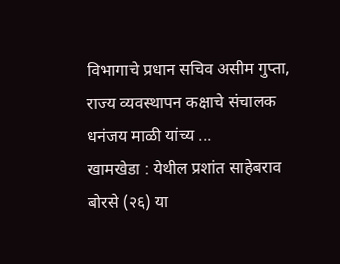विभागाचे प्रधान सचिव असीम गुप्ता, राज्य व्यवस्थापन कक्षाचे संचालक धनंजय माळी यांच्य ...
खामखेडा : येथील प्रशांत साहेबराव बोरसे (२६) या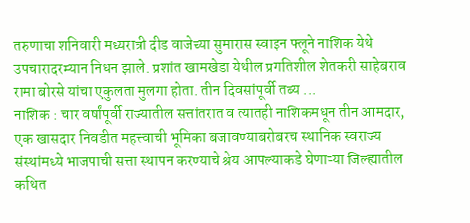तरुणाचा शनिवारी मध्यरात्री दीड वाजेच्या सुमारास स्वाइन फ्लूने नाशिक येथे उपचारादरम्यान निधन झाले. प्रशांत खामखेडा येथील प्रगतिशील शेतकरी साहेबराव रामा बोरसे यांचा एकुलता मुलगा होता. तीन दिवसांपूर्वी तब्य ...
नाशिक : चार वर्षांपूर्वी राज्यातील सत्तांतरात व त्यातही नाशिकमधून तीन आमदार, एक खासदार निवडीत महत्त्वाची भूमिका बजावण्याबरोबरच स्थानिक स्वराज्य संस्थांमध्ये भाजपाची सत्ता स्थापन करण्याचे श्रेय आपल्याकडे घेणाऱ्या जिल्ह्यातील कथित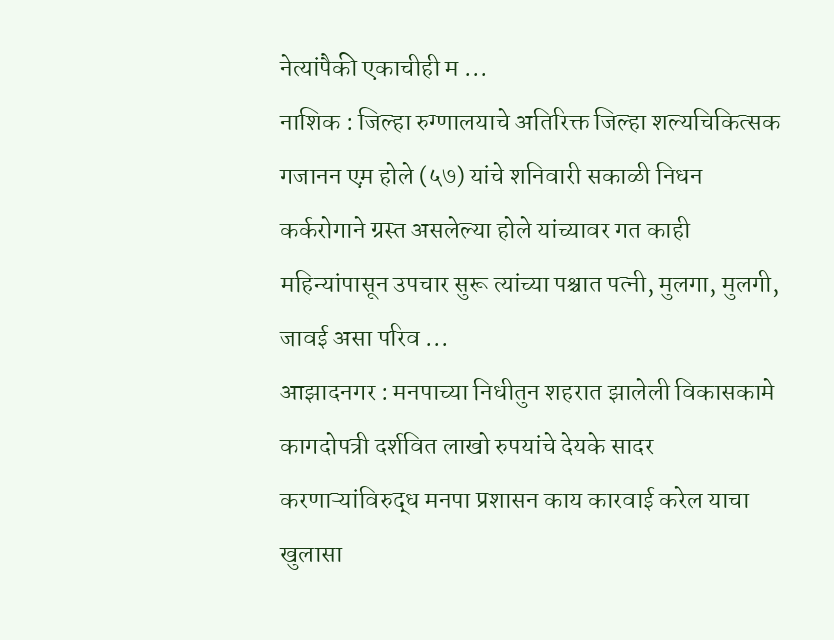नेत्यांपैकी एकाचीही म ...
नाशिक : जिल्हा रुग्णालयाचे अतिरिक्त जिल्हा शल्यचिकित्सक गजानन एम़ होले (५७) यांचे शनिवारी सकाळी निधन कर्करोगाने ग्रस्त असलेल्या होले यांच्यावर गत काही महिन्यांपासून उपचार सुरू त्यांच्या पश्चात पत्नी, मुलगा, मुलगी, जावई असा परिव ...
आझादनगर : मनपाच्या निधीतुन शहरात झालेली विकासकामे कागदोपत्री दर्शवित लाखो रुपयांचे देयके सादर करणाऱ्यांविरुद्ध मनपा प्रशासन काय कारवाई करेल याचा खुलासा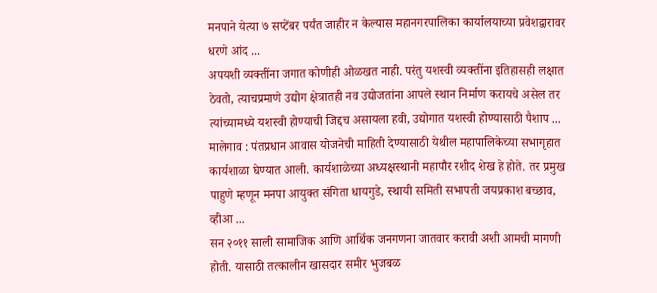मनपाने येत्या ७ सप्टेंबर पर्यंत जाहीर न केल्यास महानगरपालिका कार्यालयाच्या प्रवेशद्वारावर धरणे आंद ...
अपयशी व्यक्तींना जगात कोणीही ओळखत नाही. परंतु यशस्वी व्यक्तींना इतिहासही लक्षात ठेवतो, त्याचप्रमाणे उद्योग क्षेत्रातही नव उद्योजतांना आपले स्थान निर्माण करायचे असेल तर त्यांच्यामध्ये यशस्वी होण्याची जिद्दच असायला हवी, उद्योगात यशस्वी होण्यासाठी पैशाप ...
मालेगाव : पंतप्रधान आवास योजनेची माहिती देण्यासाठी येथील महापालिकेच्या सभागृहात कार्यशाळा घेण्यात आली. कार्यशाळेच्या अध्यक्षस्थानी महापौर रशीद शेख हे होते. तर प्रमुख पाहुणे म्हणून मनपा आयुक्त संगिता धायगुडे, स्थायी समिती सभापती जयप्रकाश बच्छाव, व्हीआ ...
सन २०११ साली सामाजिक आणि आर्थिक जनगणना जातवार करावी अशी आमची मागणी होती. यासाठी तत्कालीन खासदार समीर भुजबळ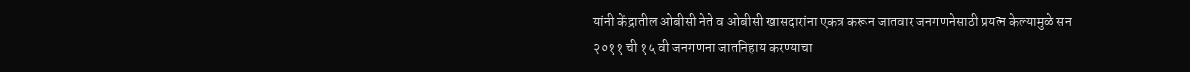यांनी केंद्रातील ओबीसी नेते व ओबीसी खासदारांना एकत्र करून जातवार जनगणनेसाठी प्रयत्न केल्यामुळे सन २०११ ची १५ वी जनगणना जातनिहाय करण्याचा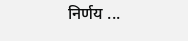निर्णय ...